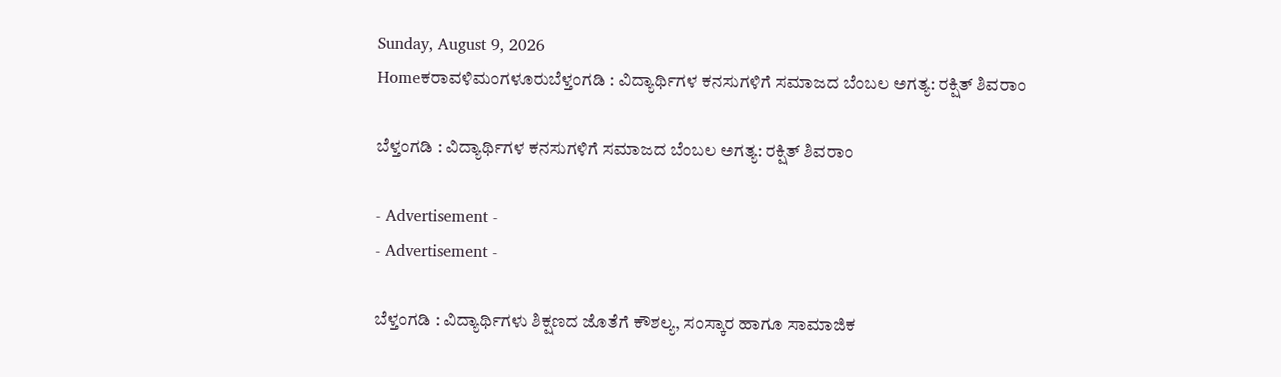Sunday, August 9, 2026
Homeಕರಾವಳಿಮಂಗಳೂರುಬೆಳ್ತಂಗಡಿ : ವಿದ್ಯಾರ್ಥಿಗಳ ಕನಸುಗಳಿಗೆ ಸಮಾಜದ ಬೆಂಬಲ ಅಗತ್ಯ: ರಕ್ಷಿತ್ ಶಿವರಾಂ

ಬೆಳ್ತಂಗಡಿ : ವಿದ್ಯಾರ್ಥಿಗಳ ಕನಸುಗಳಿಗೆ ಸಮಾಜದ ಬೆಂಬಲ ಅಗತ್ಯ: ರಕ್ಷಿತ್ ಶಿವರಾಂ

- Advertisement -
- Advertisement -

ಬೆಳ್ತಂಗಡಿ : ವಿದ್ಯಾರ್ಥಿಗಳು ಶಿಕ್ಷಣದ ಜೊತೆಗೆ ಕೌಶಲ್ಯ, ಸಂಸ್ಕಾರ ಹಾಗೂ ಸಾಮಾಜಿಕ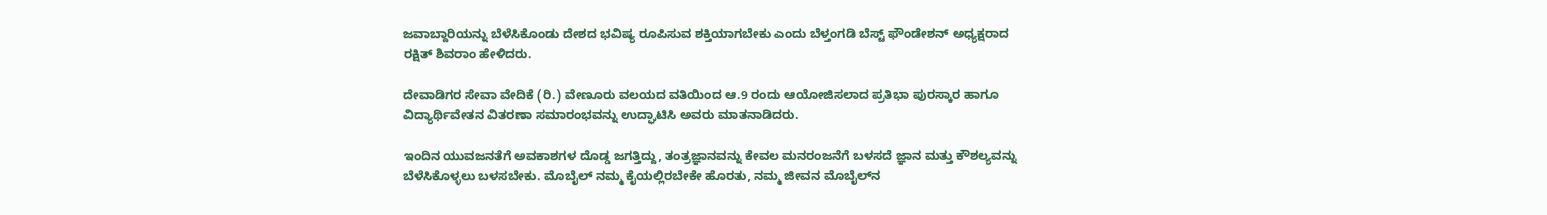ಜವಾಬ್ದಾರಿಯನ್ನು ಬೆಳೆಸಿಕೊಂಡು ದೇಶದ ಭವಿಷ್ಯ ರೂಪಿಸುವ ಶಕ್ತಿಯಾಗಬೇಕು ಎಂದು ಬೆಳ್ತಂಗಡಿ ಬೆಸ್ಟ್ ಫೌಂಡೇಶನ್ ಅಧ್ಯಕ್ಷರಾದ ರಕ್ಷಿತ್ ಶಿವರಾಂ ಹೇಳಿದರು.

ದೇವಾಡಿಗರ ಸೇವಾ ವೇದಿಕೆ (ರಿ.) ವೇಣೂರು ವಲಯದ ವತಿಯಿಂದ ಆ.9 ರಂದು ಆಯೋಜಿಸಲಾದ ಪ್ರತಿಭಾ ಪುರಸ್ಕಾರ ಹಾಗೂ ವಿದ್ಯಾರ್ಥಿವೇತನ ವಿತರಣಾ ಸಮಾರಂಭವನ್ನು ಉದ್ಘಾಟಿಸಿ ಅವರು ಮಾತನಾಡಿದರು.

ಇಂದಿನ ಯುವಜನತೆಗೆ ಅವಕಾಶಗಳ ದೊಡ್ಡ ಜಗತ್ತಿದ್ದು, ತಂತ್ರಜ್ಞಾನವನ್ನು ಕೇವಲ ಮನರಂಜನೆಗೆ ಬಳಸದೆ ಜ್ಞಾನ ಮತ್ತು ಕೌಶಲ್ಯವನ್ನು ಬೆಳೆಸಿಕೊಳ್ಳಲು ಬಳಸಬೇಕು. ಮೊಬೈಲ್ ನಮ್ಮ ಕೈಯಲ್ಲಿರಬೇಕೇ ಹೊರತು, ನಮ್ಮ ಜೀವನ ಮೊಬೈಲ್‌ನ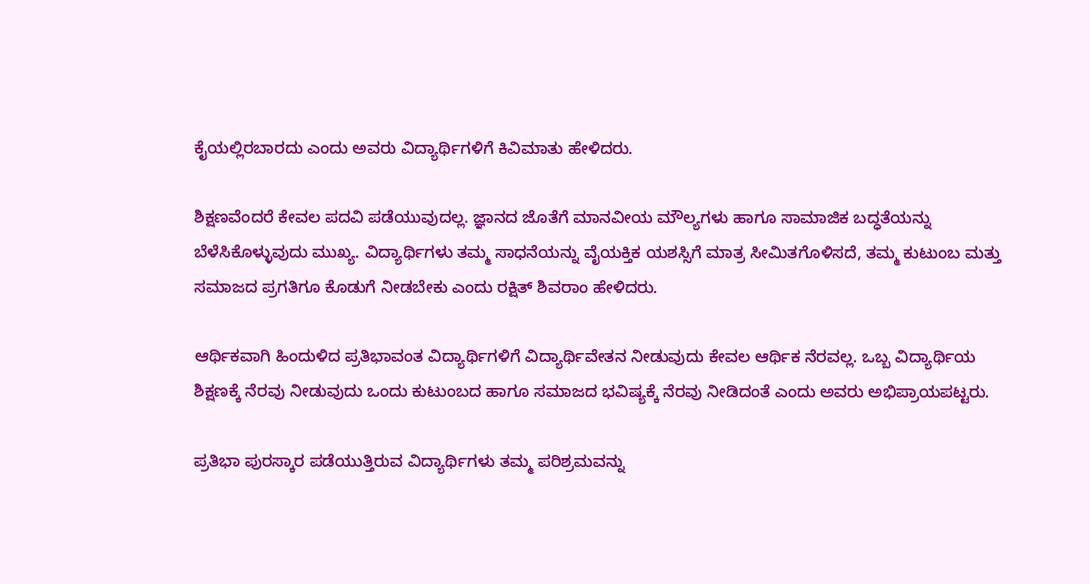ಕೈಯಲ್ಲಿರಬಾರದು ಎಂದು ಅವರು ವಿದ್ಯಾರ್ಥಿಗಳಿಗೆ ಕಿವಿಮಾತು ಹೇಳಿದರು.

ಶಿಕ್ಷಣವೆಂದರೆ ಕೇವಲ ಪದವಿ ಪಡೆಯುವುದಲ್ಲ. ಜ್ಞಾನದ ಜೊತೆಗೆ ಮಾನವೀಯ ಮೌಲ್ಯಗಳು ಹಾಗೂ ಸಾಮಾಜಿಕ ಬದ್ಧತೆಯನ್ನು ಬೆಳೆಸಿಕೊಳ್ಳುವುದು ಮುಖ್ಯ. ವಿದ್ಯಾರ್ಥಿಗಳು ತಮ್ಮ ಸಾಧನೆಯನ್ನು ವೈಯಕ್ತಿಕ ಯಶಸ್ಸಿಗೆ ಮಾತ್ರ ಸೀಮಿತಗೊಳಿಸದೆ, ತಮ್ಮ ಕುಟುಂಬ ಮತ್ತು ಸಮಾಜದ ಪ್ರಗತಿಗೂ ಕೊಡುಗೆ ನೀಡಬೇಕು ಎಂದು ರಕ್ಷಿತ್ ಶಿವರಾಂ ಹೇಳಿದರು.

ಆರ್ಥಿಕವಾಗಿ ಹಿಂದುಳಿದ ಪ್ರತಿಭಾವಂತ ವಿದ್ಯಾರ್ಥಿಗಳಿಗೆ ವಿದ್ಯಾರ್ಥಿವೇತನ ನೀಡುವುದು ಕೇವಲ ಆರ್ಥಿಕ ನೆರವಲ್ಲ. ಒಬ್ಬ ವಿದ್ಯಾರ್ಥಿಯ ಶಿಕ್ಷಣಕ್ಕೆ ನೆರವು ನೀಡುವುದು ಒಂದು ಕುಟುಂಬದ ಹಾಗೂ ಸಮಾಜದ ಭವಿಷ್ಯಕ್ಕೆ ನೆರವು ನೀಡಿದಂತೆ ಎಂದು ಅವರು ಅಭಿಪ್ರಾಯಪಟ್ಟರು.

ಪ್ರತಿಭಾ ಪುರಸ್ಕಾರ ಪಡೆಯುತ್ತಿರುವ ವಿದ್ಯಾರ್ಥಿಗಳು ತಮ್ಮ ಪರಿಶ್ರಮವನ್ನು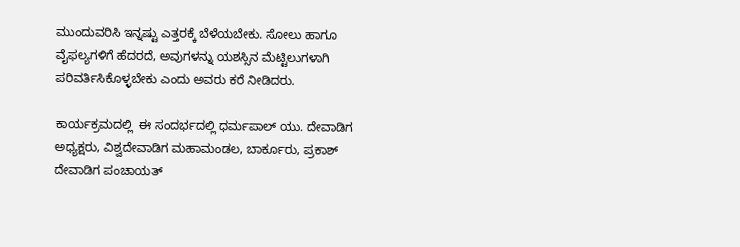ಮುಂದುವರಿಸಿ ಇನ್ನಷ್ಟು ಎತ್ತರಕ್ಕೆ ಬೆಳೆಯಬೇಕು. ಸೋಲು ಹಾಗೂ ವೈಫಲ್ಯಗಳಿಗೆ ಹೆದರದೆ, ಅವುಗಳನ್ನು ಯಶಸ್ಸಿನ ಮೆಟ್ಟಿಲುಗಳಾಗಿ ಪರಿವರ್ತಿಸಿಕೊಳ್ಳಬೇಕು ಎಂದು ಅವರು ಕರೆ ನೀಡಿದರು.

ಕಾರ್ಯಕ್ರಮದಲ್ಲಿ  ಈ ಸಂದರ್ಭದಲ್ಲಿ ಧರ್ಮಪಾಲ್ ಯು. ದೇವಾಡಿಗ ಅಧ್ಯಕ್ಷರು, ವಿಶ್ವದೇವಾಡಿಗ ಮಹಾಮಂಡಲ, ಬಾರ್ಕೂರು, ಪ್ರಕಾಶ್ ದೇವಾಡಿಗ ಪಂಚಾಯತ್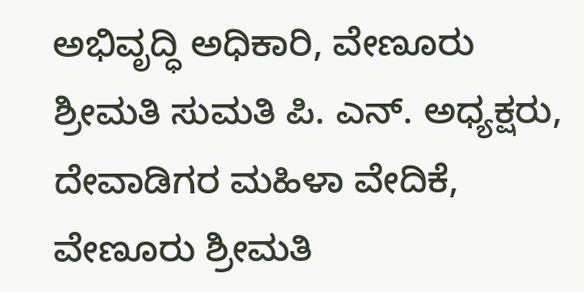ಅಭಿವೃದ್ಧಿ ಅಧಿಕಾರಿ, ವೇಣೂರು ಶ್ರೀಮತಿ ಸುಮತಿ ಪಿ. ಎನ್. ಅಧ್ಯಕ್ಷರು, ದೇವಾಡಿಗರ ಮಹಿಳಾ ವೇದಿಕೆ, ವೇಣೂರು ಶ್ರೀಮತಿ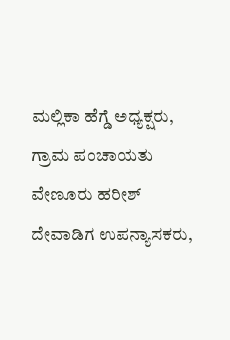ಮಲ್ಲಿಕಾ ಹೆಗ್ಡೆ ಅಧ್ಯಕ್ಷರು, ಗ್ರಾಮ ಪಂಚಾಯತು ವೇಣೂರು ಹರೀಶ್ ದೇವಾಡಿಗ ಉಪನ್ಯಾಸಕರು,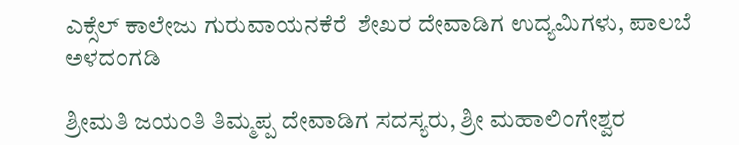ಎಕ್ಸೆಲ್ ಕಾಲೇಜು ಗುರುವಾಯನಕೆರೆ  ಶೇಖರ ದೇವಾಡಿಗ ಉದ್ಯಮಿಗಳು, ಪಾಲಬೆ ಅಳದಂಗಡಿ

ಶ್ರೀಮತಿ ಜಯಂತಿ ತಿಮ್ಮಪ್ಪ ದೇವಾಡಿಗ ಸದಸ್ಯರು, ಶ್ರೀ ಮಹಾಲಿಂಗೇಶ್ವರ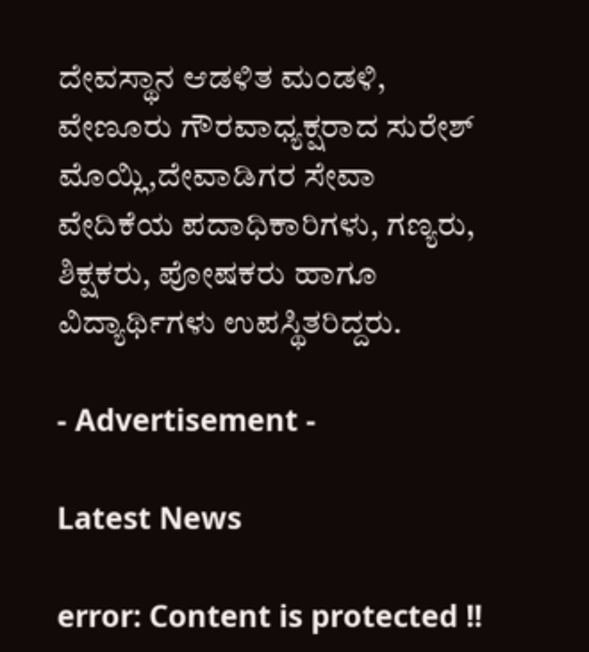ದೇವಸ್ಥಾನ ಆಡಳಿತ ಮಂಡಳಿ, ವೇಣೂರು ಗೌರವಾಧ್ಯಕ್ಷರಾದ ಸುರೇಶ್ ಮೊಯ್ಲಿ,ದೇವಾಡಿಗರ ಸೇವಾ ವೇದಿಕೆಯ ಪದಾಧಿಕಾರಿಗಳು, ಗಣ್ಯರು, ಶಿಕ್ಷಕರು, ಪೋಷಕರು ಹಾಗೂ ವಿದ್ಯಾರ್ಥಿಗಳು ಉಪಸ್ಥಿತರಿದ್ದರು.

- Advertisement -

Latest News

error: Content is protected !!